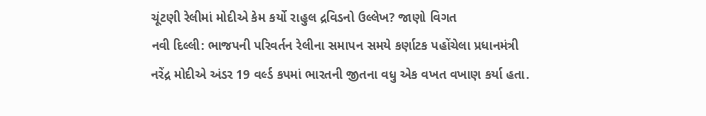ચૂંટણી રેલીમાં મોદીએ કેમ કર્યો રાહુલ દ્રવિડનો ઉલ્લેખ? જાણો વિગત
નવી દિલ્લી: ભાજપની પરિવર્તન રેલીના સમાપન સમયે કર્ણાટક પહોંચેલા પ્રધાનમંત્રી નરેંદ્ર મોદીએ અંડર 19 વર્લ્ડ કપમાં ભારતની જીતના વધુ એક વખત વખાણ કર્યા હતા.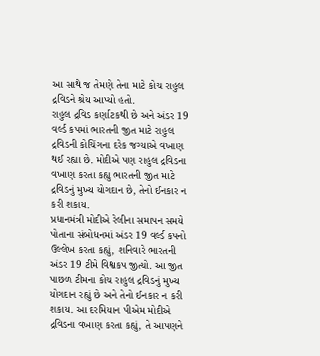આ સાથે જ તેમણે તેના માટે કોચ રાહુલ દ્રવિડને શ્રેય આપ્યો હતો.
રાહુલ દ્રવિડ કર્ણાટકથી છે અને અંડર 19 વર્લ્ડ કપમાં ભારતની જીત માટે રાહુલ દ્રવિડની કોચિંગના દરેક જગ્યાએ વખાણ થઈ રહ્યા છે. મોદીએ પણ રાહુલ દ્રવિડના વખાણ કરતા કહ્યુ ભારતની જીત માટે દ્રવિડનું મુખ્ય યોગદાન છે, તેનો ઈનકાર ન કરી શકાય.
પ્રધાનમંત્રી મોદીએ રેલીના સમાપન સમયે પોતાના સંબોધનમાં અંડર 19 વર્લ્ડ કપનો ઉલ્લેખ કરતા કહ્યું, શનિવારે ભારતની અંડર 19 ટીમે વિશ્વકપ જીત્યો. આ જીત પાછળ ટીમના કોચ રાહુલ દ્રવિડનું મુખ્ય યોગદાન રહ્યું છે અને તેનો ઈનકાર ન કરી શકાય. આ દરમિયાન પીએમ મોદીએ દ્રવિડના વખાણ કરતા કહ્યું, તે આપણને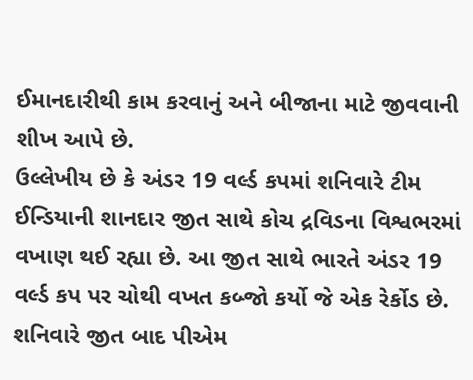ઈમાનદારીથી કામ કરવાનું અને બીજાના માટે જીવવાની શીખ આપે છે.
ઉલ્લેખીય છે કે અંડર 19 વર્લ્ડ કપમાં શનિવારે ટીમ ઈન્ડિયાની શાનદાર જીત સાથે કોચ દ્રવિડના વિશ્વભરમાં વખાણ થઈ રહ્યા છે. આ જીત સાથે ભારતે અંડર 19 વર્લ્ડ કપ પર ચોથી વખત કબ્જો કર્યો જે એક રેર્કોડ છે. શનિવારે જીત બાદ પીએમ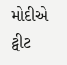મોદીએ ટ્વીટ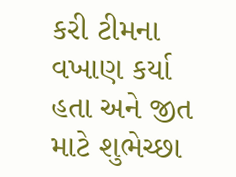કરી ટીમના વખાણ કર્યા હતા અને જીત માટે શુભેચ્છા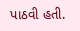પાઠવી હતી.